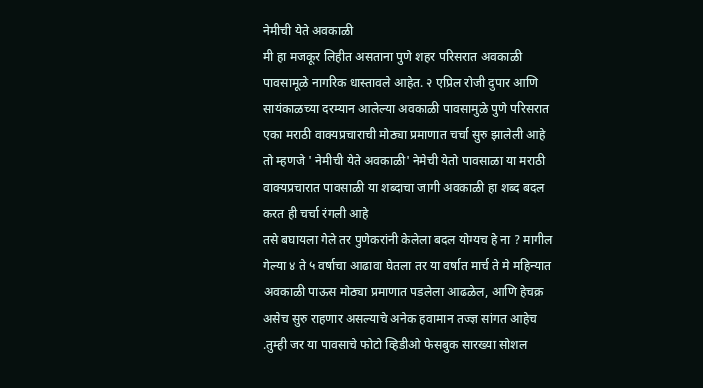नेमीची येते अवकाळी
मी हा मजकूर लिहीत असताना पुणे शहर परिसरात अवकाळी पावसामूळे नागरिक धास्तावले आहेत. २ एप्रिल रोजी दुपार आणि सायंकाळच्या दरम्यान आलेल्या अवकाळी पावसामुळे पुणे परिसरात एका मराठी वाक्यप्रचाराची मोठ्या प्रमाणात चर्चा सुरु झालेली आहे तो म्हणजे ' नेमीची येते अवकाळी' नेमेची येतो पावसाळा या मराठी वाक्यप्रचारात पावसाळी या शब्दाचा जागी अवकाळी हा शब्द बदल करत ही चर्चा रंगली आहे
तसे बघायला गेले तर पुणेकरांनी केलेला बदल योग्यच हे ना ? मागील गेल्या ४ ते ५ वर्षाचा आढावा घेतला तर या वर्षात मार्च ते मे महिन्यात अवकाळी पाऊस मोठ्या प्रमाणात पडलेला आढळेल, आणि हेचक्र असेच सुरु राहणार असल्याचे अनेक हवामान तज्ज्ञ सांगत आहेच .तुम्ही जर या पावसाचे फोटो व्हिडीओ फेसबुक सारख्या सोशल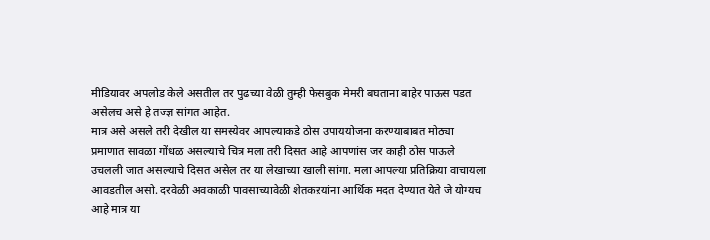मीडियावर अपलोड केले असतील तर पुढच्या वेळी तुम्ही फेसबुक मेमरी बघताना बाहेर पाऊस पडत असेलच असे हे तज्ज्ञ सांगत आहेत.
मात्र असे असले तरी देखील या समस्येवर आपल्याकडे ठोस उपाययोजना करण्याबाबत मोठ्या प्रमाणात सावळा गोंधळ असल्याचे चित्र मला तरी दिसत आहे आपणांस जर काही ठोस पाऊले उचलली जात असल्याचे दिसत असेल तर या लेखाच्या खाली सांगा. मला आपल्या प्रतिक्रिया वाचायला आवडतील असो. दरवेळी अवकाळी पावसाच्यावेळी शेतकऱयांना आर्थिक मदत देण्यात येते जे योग्यच आहे मात्र या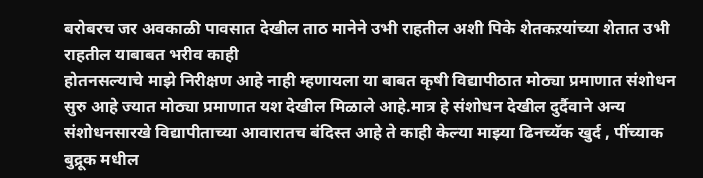बरोबरच जर अवकाळी पावसात देखील ताठ मानेने उभी राहतील अशी पिके शेतकऱयांच्या शेतात उभी राहतील याबाबत भरीव काही
होतनसल्याचे माझे निरीक्षण आहे नाही म्हणायला या बाबत कृषी विद्यापीठात मोठ्या प्रमाणात संशोधन सुरु आहे ज्यात मोठ्या प्रमाणात यश देखील मिळाले आहे.मात्र हे संशोधन देखील दुर्दैवाने अन्य संशोधनसारखे विद्यापीताच्या आवारातच बंदिस्त आहे ते काही केल्या माझ्या ढिनच्यॅक खुर्द , पींच्याक बुद्रूक मधील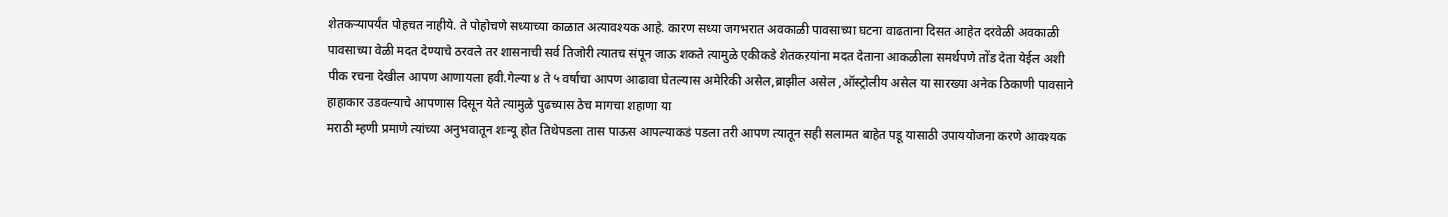शेतकऱ्यापर्यंत पोहचत नाहीये. ते पोहोचणे सध्याच्या काळात अत्यावश्यक आहे. कारण सध्या जगभरात अवकाळी पावसाच्या घटना वाढताना दिसत आहेत दरवेळी अवकाळी पावसाच्या वेळी मदत देण्याचे ठरवले तर शासनाची सर्व तिजोरी त्यातच संपून जाऊ शकते त्यामुळे एकीकडे शेतकऱयांना मदत देताना आकळीला समर्थपणे तोंड देता येईल अशी पीक रचना देखील आपण आणायला हवी.गेल्या ४ ते ५ वर्षाचा आपण आढावा घेतल्यास अमेरिकी असेल,ब्राझील असेल ,ऑस्ट्रोलीय असेल या सारख्या अनेक ठिकाणी पावसाने हाहाकार उडवल्याचे आपणास दिसून येते त्यामुळे पुढच्यास ठेच मागचा शहाणा या
मराठी म्हणी प्रमाणे त्यांच्या अनुभवातून शःन्यू होत तिथेपडला तास पाऊस आपल्याकडं पडला तरी आपण त्यातून सही सलामत बाहेत पडू यासाठी उपाययोजना करणे आवश्यक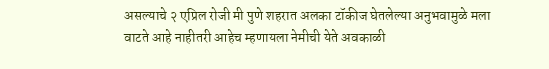असल्याचे २ एप्रिल रोजी मी पुणे शहरात अलका टॉकीज घेतलेल्या अनुभवामुळे मला वाटते आहे नाहीतरी आहेच म्हणायला नेमीची येते अवकाळी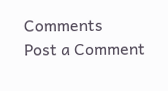Comments
Post a Comment